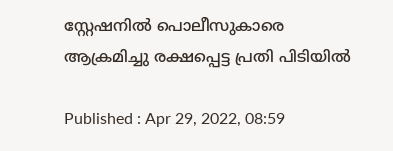സ്റ്റേഷനിൽ പൊലീസുകാരെ ആക്രമിച്ചു രക്ഷപ്പെട്ട പ്രതി പിടിയിൽ

Published : Apr 29, 2022, 08:59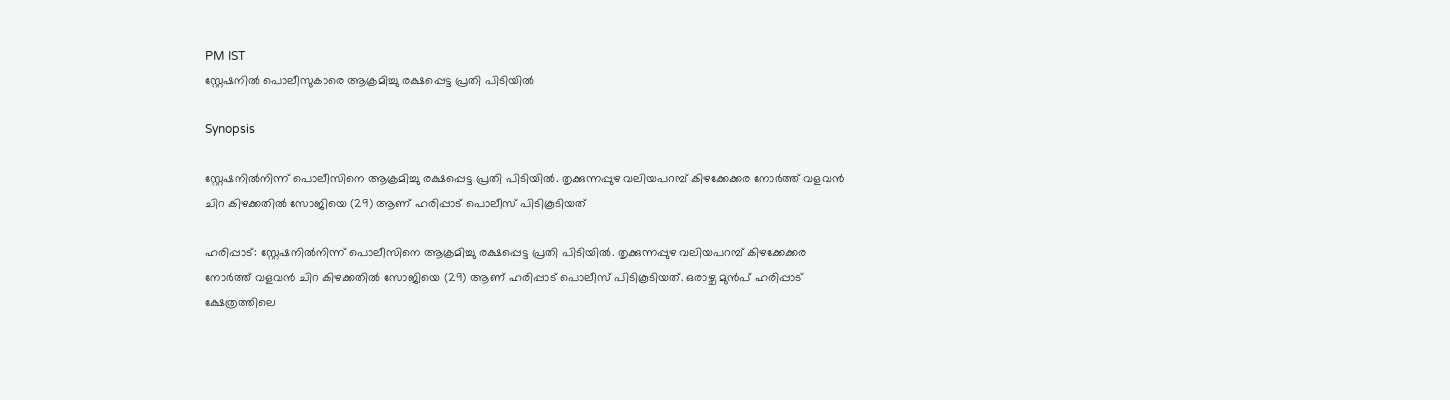PM IST
സ്റ്റേഷനിൽ പൊലീസുകാരെ ആക്രമിച്ചു രക്ഷപ്പെട്ട പ്രതി പിടിയിൽ

Synopsis

സ്റ്റേഷനിൽനിന്ന് പൊലീസിനെ ആക്രമിച്ചു രക്ഷപ്പെട്ട പ്രതി പിടിയിൽ. തൃക്കുന്നപ്പുഴ വലിയപറമ്പ് കിഴക്കേക്കര നോർത്ത് വളവൻ ചിറ കിഴക്കതിൽ സോജിയെ (29) ആണ് ഹരിപ്പാട് പൊലീസ് പിടികൂടിയത്

ഹരിപ്പാട്: സ്റ്റേഷനിൽനിന്ന് പൊലീസിനെ ആക്രമിച്ചു രക്ഷപ്പെട്ട പ്രതി പിടിയിൽ. തൃക്കുന്നപ്പുഴ വലിയപറമ്പ് കിഴക്കേക്കര നോർത്ത് വളവൻ ചിറ കിഴക്കതിൽ സോജിയെ (29) ആണ് ഹരിപ്പാട് പൊലീസ് പിടികൂടിയത്. ഒരാഴ്ച മുൻപ് ഹരിപ്പാട് ക്ഷേത്രത്തിലെ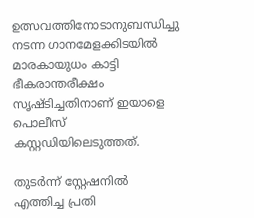ഉത്സവത്തിനോടാനുബന്ധിച്ചു നടന്ന ഗാനമേളക്കിടയിൽ മാരകായുധം കാട്ടി ഭീകരാന്തരീക്ഷം സൃഷ്ടിച്ചതിനാണ് ഇയാളെ പൊലീസ് കസ്റ്റഡിയിലെടുത്തത്.

തുടർന്ന് സ്റ്റേഷനിൽ എത്തിച്ച പ്രതി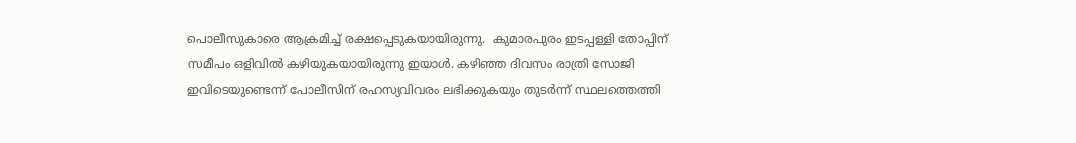പൊലീസുകാരെ ആക്രമിച്ച് രക്ഷപ്പെടുകയായിരുന്നു.  കുമാരപുരം ഇടപ്പള്ളി തോപ്പിന് സമീപം ഒളിവിൽ കഴിയുകയായിരുന്നു ഇയാൾ. കഴിഞ്ഞ ദിവസം രാത്രി സോജി ഇവിടെയുണ്ടെന്ന് പോലീസിന് രഹസ്യവിവരം ലഭിക്കുകയും തുടർന്ന് സ്ഥലത്തെത്തി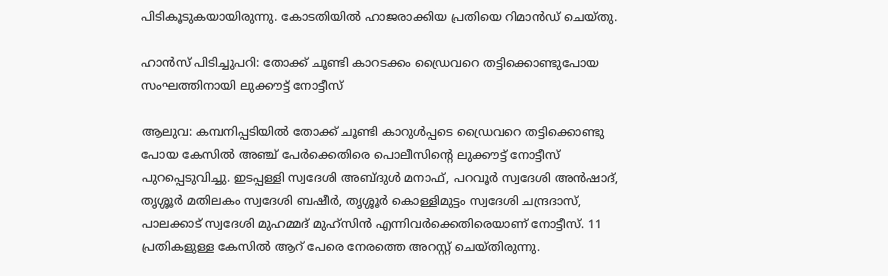പിടികൂടുകയായിരുന്നു. കോടതിയിൽ ഹാജരാക്കിയ പ്രതിയെ റിമാൻഡ് ചെയ്തു.

ഹാൻസ് പിടിച്ചുപറി: തോക്ക് ചൂണ്ടി കാറടക്കം ഡ്രൈവറെ തട്ടിക്കൊണ്ടുപോയ സംഘത്തിനായി ലുക്കൗട്ട് നോട്ടീസ്

ആലുവ: കമ്പനിപ്പടിയിൽ തോക്ക് ചൂണ്ടി കാറുൾപ്പടെ ഡ്രൈവറെ തട്ടിക്കൊണ്ടു പോയ കേസിൽ അ‍ഞ്ച് പേർക്കെതിരെ പൊലീസിന്റെ ലുക്കൗട്ട് നോട്ടീസ് പുറപ്പെടുവിച്ചു. ഇടപ്പള്ളി സ്വദേശി അബ്ദുൾ മനാഫ്, പറവൂർ സ്വദേശി അൻഷാദ്, തൃശ്ശൂർ മതിലകം സ്വദേശി ബഷീർ, തൃശ്ശൂർ കൊള്ളിമുട്ടം സ്വദേശി ചന്ദ്രദാസ്, പാലക്കാട് സ്വദേശി മുഹമ്മദ് മുഹ്സിൻ എന്നിവർക്കെതിരെയാണ് നോട്ടീസ്. 11 പ്രതികളുള്ള കേസിൽ ആറ് പേരെ നേരത്തെ അറസ്റ്റ് ചെയ്തിരുന്നു.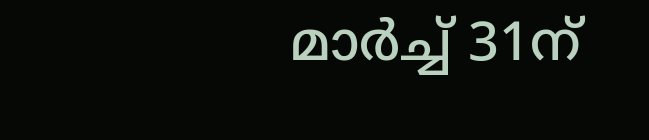മാർച്ച് 31ന്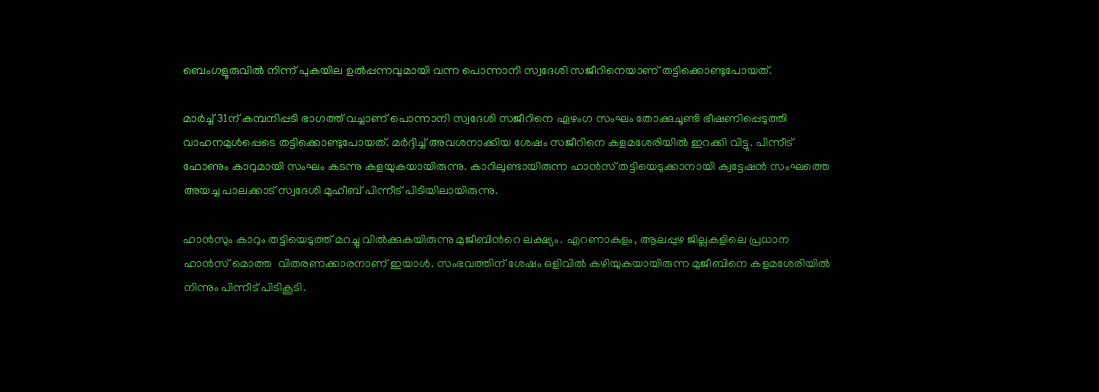ബെംഗളൂരുവിൽ നിന്ന് പുകയില ഉൽപ്പന്നവുമായി വന്ന പൊന്നാനി സ്വദേശി സജീറിനെയാണ് തട്ടിക്കൊണ്ടുപോയത്.

മാർച്ച് 31ന് കമ്പനിപ്പടി ഭാഗത്ത് വച്ചാണ് പൊന്നാനി സ്വദേശി സജീറിനെ ഏഴംഗ സംഘം തോക്കുചൂണ്ടി ഭീഷണിപ്പെടുത്തി വാഹനമുൾപ്പെടെ തട്ടിക്കൊണ്ടുപോയത്. മർദ്ദിച്ച് അവശനാക്കിയ ശേഷം സജീറിനെ കളമശേരിയിൽ ഇറക്കി വിട്ടു. പിന്നീട് ഫോണും കാറുമായി സംഘം കടന്നു കളയുകയായിരുന്നു. കാറിലുണ്ടായിരുന്ന ഹാൻസ് തട്ടിയെടുക്കാനായി ക്വട്ടേഷൻ സംഘത്തെ അയച്ച പാലക്കാട് സ്വദേശി മുഹീബ് പിന്നീട് പിടിയിലായിരുന്നു.

ഹാൻസും കാറും തട്ടിയെടുത്ത് മറച്ചു വിൽക്കുകയിരുന്നു മുജീബിന്‍റെ ലക്ഷ്യം. എറണാകുളം, ആലപ്പുഴ ജില്ലകളിലെ പ്രധാന ഹാൻസ് മൊത്ത  വിതരണക്കാരനാണ് ഇയാൾ. സംഭവത്തിന് ശേഷം ഒളിവിൽ കഴിയുകയായിരുന്ന മുജീബിനെ കളമശേരിയിൽ നിന്നും പിന്നീട് പിടികൂടി.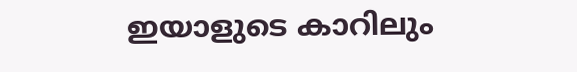ഇയാളുടെ കാറിലും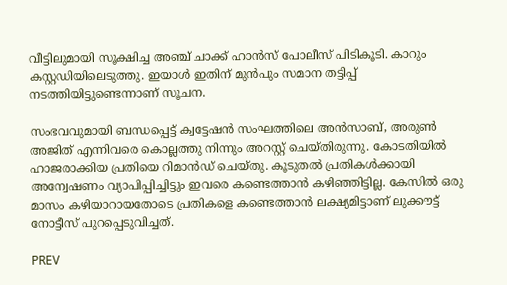വീട്ടിലുമായി സൂക്ഷിച്ച അഞ്ച് ചാക്ക് ഹാൻസ് പോലീസ് പിടികൂടി. കാറും കസ്റ്റഡിയിലെടുത്തു. ഇയാൾ ഇതിന് മുൻപും സമാന തട്ടിപ്പ് നടത്തിയിട്ടുണ്ടെന്നാണ് സൂചന.

സംഭവവുമായി ബന്ധപ്പെട്ട് ക്വട്ടേഷൻ സംഘത്തിലെ അൻസാബ്, അരുൺ അജിത് എന്നിവരെ കൊല്ലത്തു നിന്നും അറസ്റ്റ് ചെയ്തിരുന്നു. കോടതിയിൽ ഹാജരാക്കിയ പ്രതിയെ റിമാൻഡ് ചെയ്തു. കൂടുതൽ പ്രതികൾക്കായി അന്വേഷണം വ്യാപിപ്പിച്ചിട്ടും ഇവരെ കണ്ടെത്താൻ കഴിഞ്ഞിട്ടില്ല. കേസിൽ ഒരു മാസം കഴിയാറായതോടെ പ്രതികളെ കണ്ടെത്താൻ ലക്ഷ്യമിട്ടാണ് ലുക്കൗട്ട് നോട്ടീസ് പുറപ്പെടുവിച്ചത്.

PREV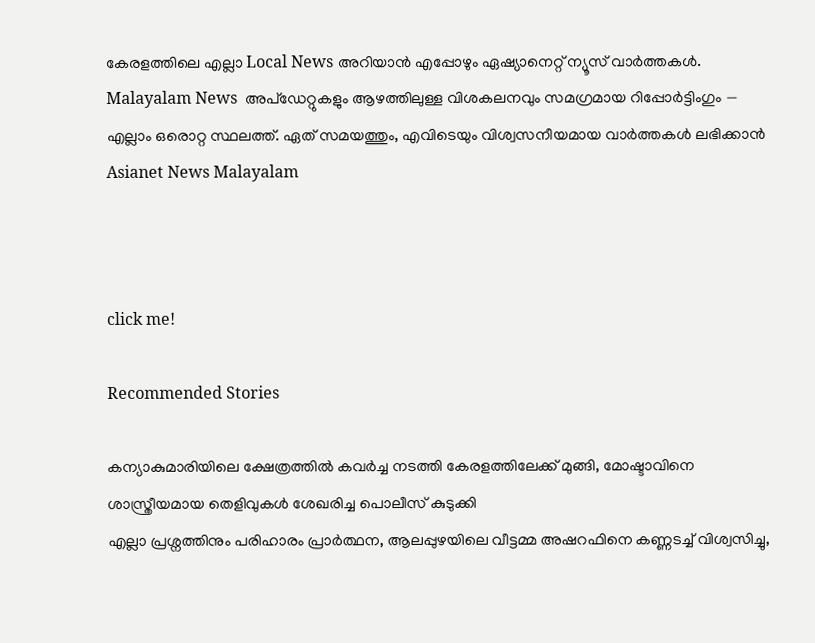കേരളത്തിലെ എല്ലാ Local News അറിയാൻ എപ്പോഴും ഏഷ്യാനെറ്റ് ന്യൂസ് വാർത്തകൾ. Malayalam News  അപ്‌ഡേറ്റുകളും ആഴത്തിലുള്ള വിശകലനവും സമഗ്രമായ റിപ്പോർട്ടിംഗും — എല്ലാം ഒരൊറ്റ സ്ഥലത്ത്. ഏത് സമയത്തും, എവിടെയും വിശ്വസനീയമായ വാർത്തകൾ ലഭിക്കാൻ Asianet News Malayalam



click me!

Recommended Stories

കന്യാകുമാരിയിലെ ക്ഷേത്രത്തിൽ കവർച്ച നടത്തി കേരളത്തിലേക്ക് മുങ്ങി, മോഷ്ടാവിനെ ശാസ്ത്രീയമായ തെളിവുകൾ ശേഖരിച്ച പൊലീസ് കുടുക്കി
എല്ലാ പ്രശ്നത്തിനും പരിഹാരം പ്രാർത്ഥന, ആലപ്പുഴയിലെ വീട്ടമ്മ അഷറഫിനെ കണ്ണടച്ച് വിശ്വസിച്ചു,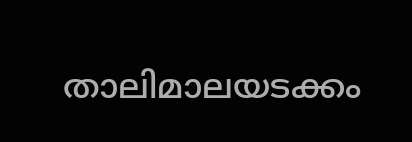താലിമാലയടക്കം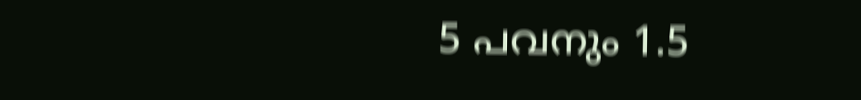5 പവനും 1.5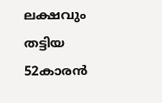ലക്ഷവും തട്ടിയ 52കാരൻ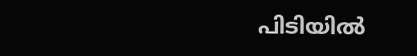പിടിയിൽ